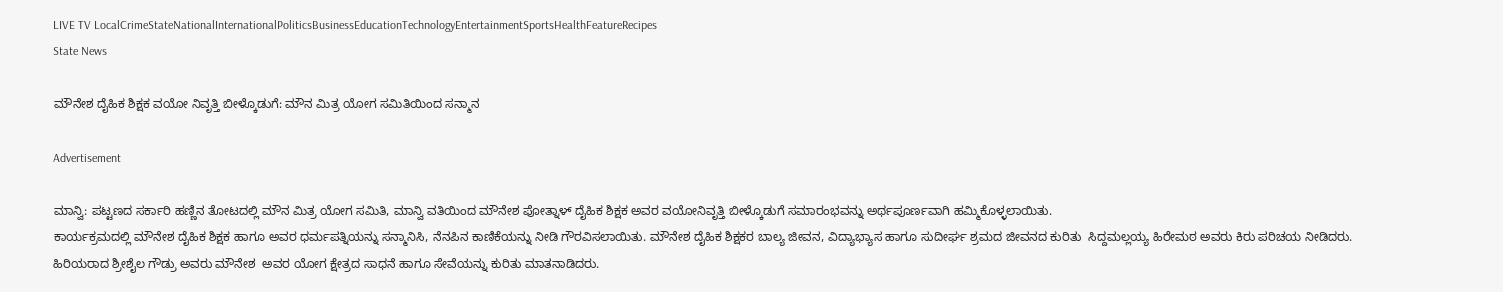LIVE TV LocalCrimeStateNationalInternationalPoliticsBusinessEducationTechnologyEntertainmentSportsHealthFeatureRecipes
State News

ಮೌನೇಶ ದೈಹಿಕ ಶಿಕ್ಷಕ ವಯೋ ನಿವೃತ್ತಿ ಬೀಳ್ಕೊಡುಗೆ: ಮೌನ ಮಿತ್ರ ಯೋಗ ಸಮಿತಿಯಿಂದ ಸನ್ಮಾನ

Advertisement

ಮಾನ್ವಿ: ಪಟ್ಟಣದ ಸರ್ಕಾರಿ ಹಣ್ಣಿನ ತೋಟದಲ್ಲಿ ಮೌನ ಮಿತ್ರ ಯೋಗ ಸಮಿತಿ, ಮಾನ್ವಿ ವತಿಯಿಂದ ಮೌನೇಶ ಪೋತ್ನಾಳ್ ದೈಹಿಕ ಶಿಕ್ಷಕ ಅವರ ವಯೋನಿವೃತ್ತಿ ಬೀಳ್ಕೊಡುಗೆ ಸಮಾರಂಭವನ್ನು ಅರ್ಥಪೂರ್ಣವಾಗಿ ಹಮ್ಮಿಕೊಳ್ಳಲಾಯಿತು.
ಕಾರ್ಯಕ್ರಮದಲ್ಲಿ ಮೌನೇಶ ದೈಹಿಕ ಶಿಕ್ಷಕ ಹಾಗೂ ಅವರ ಧರ್ಮಪತ್ನಿಯನ್ನು ಸನ್ಮಾನಿಸಿ, ನೆನಪಿನ ಕಾಣಿಕೆಯನ್ನು ನೀಡಿ ಗೌರವಿಸಲಾಯಿತು. ಮೌನೇಶ ದೈಹಿಕ ಶಿಕ್ಷಕರ ಬಾಲ್ಯ ಜೀವನ, ವಿದ್ಯಾಭ್ಯಾಸ ಹಾಗೂ ಸುದೀರ್ಘ ಶ್ರಮದ ಜೀವನದ ಕುರಿತು  ಸಿದ್ದಮಲ್ಲಯ್ಯ ಹಿರೇಮಠ ಅವರು ಕಿರು ಪರಿಚಯ ನೀಡಿದರು.
ಹಿರಿಯರಾದ ಶ್ರೀಶೈಲ ಗೌಡ್ರು ಅವರು ಮೌನೇಶ  ಅವರ ಯೋಗ ಕ್ಷೇತ್ರದ ಸಾಧನೆ ಹಾಗೂ ಸೇವೆಯನ್ನು ಕುರಿತು ಮಾತನಾಡಿದರು.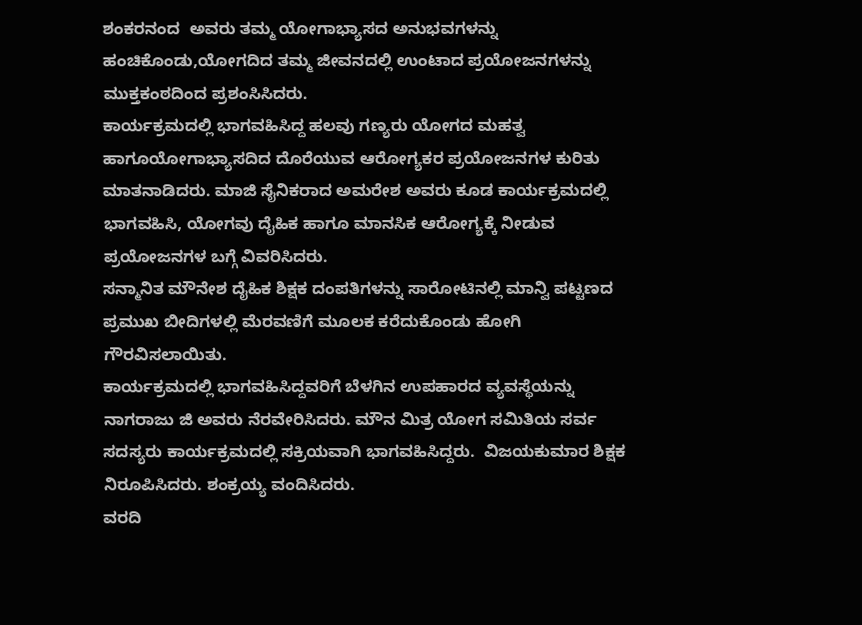ಶಂಕರನಂದ  ಅವರು ತಮ್ಮ ಯೋಗಾಭ್ಯಾಸದ ಅನುಭವಗಳನ್ನು ಹಂಚಿಕೊಂಡು,ಯೋಗದಿದ ತಮ್ಮ ಜೀವನದಲ್ಲಿ ಉಂಟಾದ ಪ್ರಯೋಜನಗಳನ್ನು ಮುಕ್ತಕಂಠದಿಂದ ಪ್ರಶಂಸಿಸಿದರು.
ಕಾರ್ಯಕ್ರಮದಲ್ಲಿ ಭಾಗವಹಿಸಿದ್ದ ಹಲವು ಗಣ್ಯರು ಯೋಗದ ಮಹತ್ವ ಹಾಗೂಯೋಗಾಭ್ಯಾಸದಿದ ದೊರೆಯುವ ಆರೋಗ್ಯಕರ ಪ್ರಯೋಜನಗಳ ಕುರಿತು ಮಾತನಾಡಿದರು. ಮಾಜಿ ಸೈನಿಕರಾದ ಅಮರೇಶ ಅವರು ಕೂಡ ಕಾರ್ಯಕ್ರಮದಲ್ಲಿ ಭಾಗವಹಿಸಿ, ಯೋಗವು ದೈಹಿಕ ಹಾಗೂ ಮಾನಸಿಕ ಆರೋಗ್ಯಕ್ಕೆ ನೀಡುವ ಪ್ರಯೋಜನಗಳ ಬಗ್ಗೆ ವಿವರಿಸಿದರು.
ಸನ್ಮಾನಿತ ಮೌನೇಶ ದೈಹಿಕ ಶಿಕ್ಷಕ ದಂಪತಿಗಳನ್ನು ಸಾರೋಟಿನಲ್ಲಿ ಮಾನ್ವಿ ಪಟ್ಟಣದ ಪ್ರಮುಖ ಬೀದಿಗಳಲ್ಲಿ ಮೆರವಣಿಗೆ ಮೂಲಕ ಕರೆದುಕೊಂಡು ಹೋಗಿ ಗೌರವಿಸಲಾಯಿತು.
ಕಾರ್ಯಕ್ರಮದಲ್ಲಿ ಭಾಗವಹಿಸಿದ್ದವರಿಗೆ ಬೆಳಗಿನ ಉಪಹಾರದ ವ್ಯವಸ್ಥೆಯನ್ನು ನಾಗರಾಜು ಜಿ ಅವರು ನೆರವೇರಿಸಿದರು. ಮೌನ ಮಿತ್ರ ಯೋಗ ಸಮಿತಿಯ ಸರ್ವ ಸದಸ್ಯರು ಕಾರ್ಯಕ್ರಮದಲ್ಲಿ ಸಕ್ರಿಯವಾಗಿ ಭಾಗವಹಿಸಿದ್ದರು.  ವಿಜಯಕುಮಾರ ಶಿಕ್ಷಕ ನಿರೂಪಿಸಿದರು. ಶಂಕ್ರಯ್ಯ ವಂದಿಸಿದರು.
ವರದಿ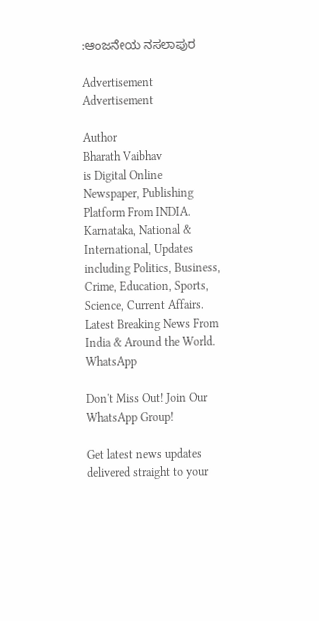:ಆಂಜನೇಯ ನಸಲಾಪುರ

Advertisement
Advertisement

Author
Bharath Vaibhav
is Digital Online Newspaper, Publishing Platform From INDIA. Karnataka, National & International, Updates including Politics, Business, Crime, Education, Sports, Science, Current Affairs. Latest Breaking News From India & Around the World.
WhatsApp

Don't Miss Out! Join Our WhatsApp Group!

Get latest news updates delivered straight to your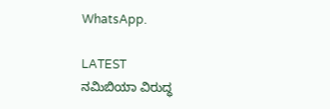WhatsApp.

LATEST
ನಮಿಬಿಯಾ ವಿರುದ್ಧ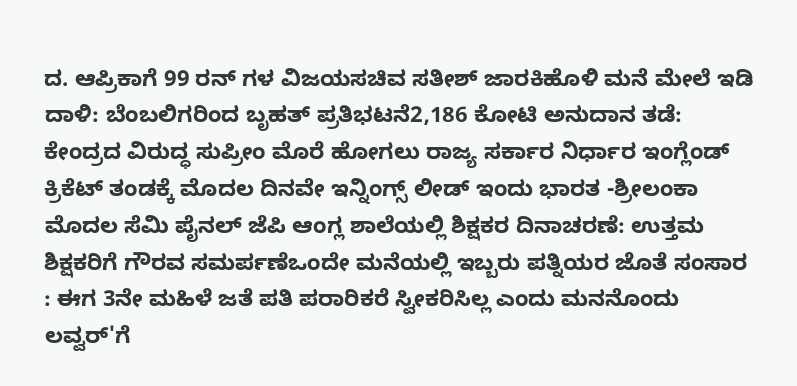ದ. ಆಪ್ರಿಕಾಗೆ 99 ರನ್ ಗಳ ವಿಜಯಸಚಿವ ಸತೀಶ್ ಜಾರಕಿಹೊಳಿ ಮನೆ ಮೇಲೆ ಇಡಿ ದಾಳಿ: ಬೆಂಬಲಿಗರಿಂದ ಬೃಹತ್ ಪ್ರತಿಭಟನೆ2,186 ಕೋಟಿ ಅನುದಾನ ತಡೆ: ಕೇಂದ್ರದ ವಿರುದ್ಧ ಸುಪ್ರೀಂ ಮೊರೆ ಹೋಗಲು ರಾಜ್ಯ ಸರ್ಕಾರ ನಿರ್ಧಾರ ಇಂಗ್ಲೆಂಡ್ ಕ್ರಿಕೆಟ್ ತಂಡಕ್ಕೆ ಮೊದಲ ದಿನವೇ ಇನ್ನಿಂಗ್ಸ್ ಲೀಡ್ ಇಂದು ಭಾರತ -ಶ್ರೀಲಂಕಾ ಮೊದಲ ಸೆಮಿ ಪೈನಲ್ ಜೆಪಿ ಆಂಗ್ಲ ಶಾಲೆಯಲ್ಲಿ ಶಿಕ್ಷಕರ ದಿನಾಚರಣೆ: ಉತ್ತಮ ಶಿಕ್ಷಕರಿಗೆ ಗೌರವ ಸಮರ್ಪಣೆಒಂದೇ ಮನೆಯಲ್ಲಿ ಇಬ್ಬರು ಪತ್ನಿಯರ ಜೊತೆ ಸಂಸಾರ : ಈಗ 3ನೇ ಮಹಿಳೆ ಜತೆ ಪತಿ ಪರಾರಿಕರೆ ಸ್ವೀಕರಿಸಿಲ್ಲ ಎಂದು ಮನನೊಂದು ಲವ್ವರ್'ಗೆ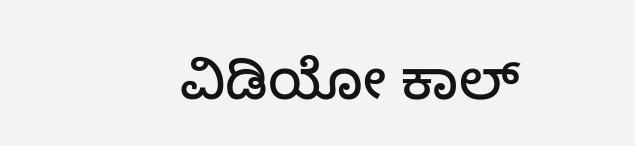ವಿಡಿಯೋ ಕಾಲ್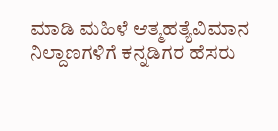ಮಾಡಿ ಮಹಿಳೆ ಆತ್ಮಹತ್ಯೆವಿಮಾನ ನಿಲ್ದಾಣಗಳಿಗೆ ಕನ್ನಡಿಗರ ಹೆಸರು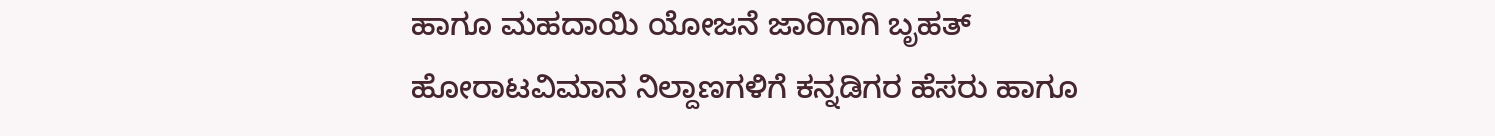ಹಾಗೂ ಮಹದಾಯಿ ಯೋಜನೆ ಜಾರಿಗಾಗಿ ಬೃಹತ್ ಹೋರಾಟವಿಮಾನ ನಿಲ್ದಾಣಗಳಿಗೆ ಕನ್ನಡಿಗರ ಹೆಸರು ಹಾಗೂ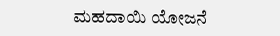ಮಹದಾಯಿ ಯೋಜನೆ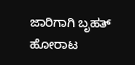ಜಾರಿಗಾಗಿ ಬೃಹತ್ ಹೋರಾಟ